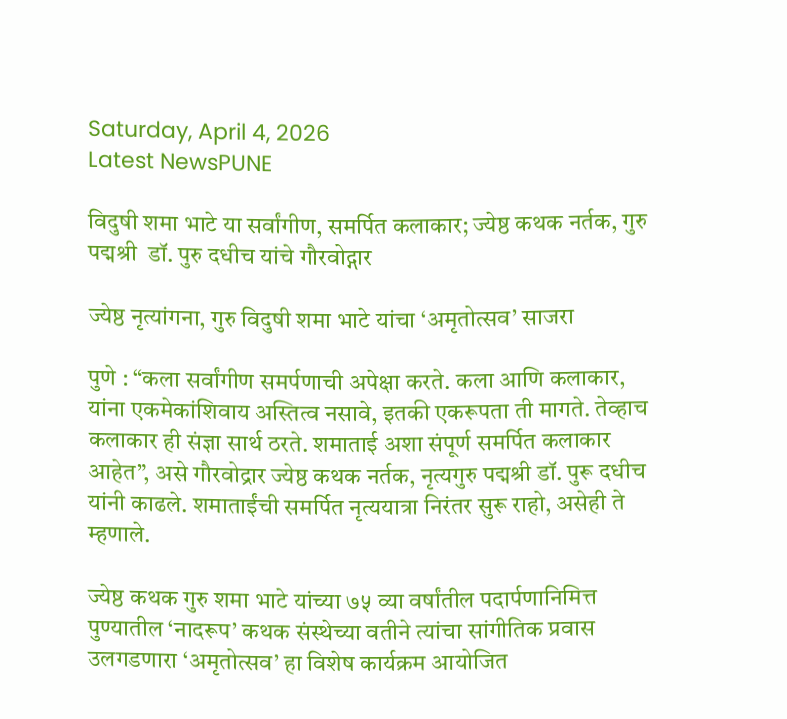Saturday, April 4, 2026
Latest NewsPUNE

विदुषी शमा भाटे या सर्वांगीण, समर्पित कलाकार; ज्येष्ठ कथक नर्तक, गुरु  पद्मश्री  डॉ. पुरु दधीच यांचे गौरवोद्गार

ज्येष्ठ नृत्यांगना, गुरु विदुषी शमा भाटे यांचा ‘अमृतोत्सव’ साजरा

पुणे : “कला सर्वांगीण समर्पणाची अपेक्षा करते. कला आणि कलाकार, यांना एकमेकांशिवाय अस्तित्व नसावे, इतकी एकरूपता ती मागते. तेव्हाच कलाकार ही संज्ञा सार्थ ठरते. शमाताई अशा संपूर्ण समर्पित कलाकार आहेत”, असे गौरवोद्रार ज्येष्ठ कथक नर्तक, नृत्यगुरु पद्मश्री डॉ. पुरू दधीच यांनी काढले. शमाताईंची समर्पित नृत्ययात्रा निरंतर सुरू राहो, असेही ते म्हणाले.

ज्येष्ठ कथक गुरु शमा भाटे यांच्या ७५ व्या वर्षांतील पदार्पणानिमित्त पुण्यातील ‘नादरूप’ कथक संस्थेच्या वतीने त्यांचा सांगीतिक प्रवास उलगडणारा ‘अमृतोत्सव’ हा विशेष कार्यक्रम आयोजित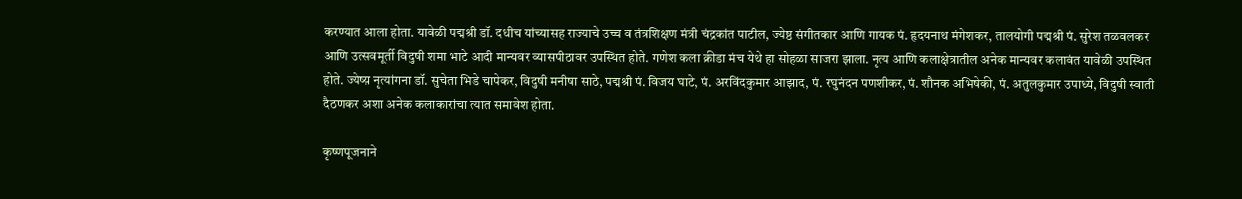करण्यात आला होता. यावेळी पद्मश्री डॉ. दधीच यांच्यासह राज्याचे उच्च व तंत्रशिक्षण मंत्री चंद्रकांत पाटील, ज्येष्ठ संगीतकार आणि गायक पं. हृदयनाथ मंगेशकर, तालयोगी पद्मश्री पं. सुरेश तळवलकर आणि उत्सवमूर्ती विदुषी शमा भाटे आदी मान्यवर व्यासपीठावर उपस्थित होते. गणेश कला क्रीडा मंच येथे हा सोहळा साजरा झाला. नृत्य आणि कलाक्षेत्रातील अनेक मान्यवर कलावंत यावेळी उपस्थित होते. ज्येष्य़ नृत्यांगना डॉ. सुचेता भिडे चापेकर, विदुषी मनीषा साठे, पद्मश्री पं. विजय घाटे, पं. अरविंदकुमार आझाद, पं. रघुनंदन पणशीकर, पं. शौनक अभिषेकी, पं. अतुलकुमार उपाध्ये, विदुषी स्वाती दैठणकर अशा अनेक कलाकारांचा त्यात समावेश होता.

कृष्णपूजनाने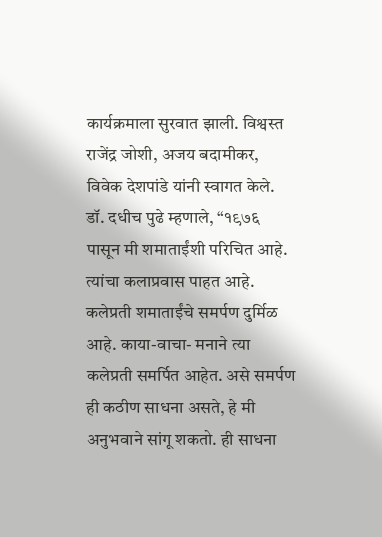कार्यक्रमाला सुरवात झाली. विश्वस्त राजेंद्र जोशी, अजय बदामीकर, विवेक देशपांडे यांनी स्वागत केले. डॉ. दधीच पुढे म्हणाले, “१९७६ पासून मी शमाताईंशी परिचित आहे. त्यांचा कलाप्रवास पाहत आहे. कलेप्रती शमाताईंचे समर्पण दुर्मिळ आहे. काया-वाचा- मनाने त्या कलेप्रती समर्पित आहेत. असे समर्पण ही कठीण साधना असते, हे मी अनुभवाने सांगू शकतो. ही साधना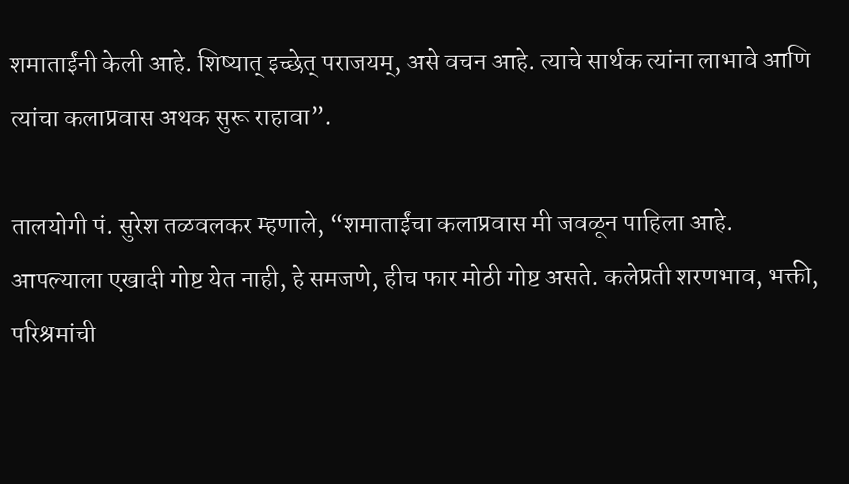शमाताईंनी केली आहे. शिष्यात् इच्छेत् पराजयम्, असे वचन आहे. त्याचे सार्थक त्यांना लाभावे आणि त्यांचा कलाप्रवास अथक सुरू राहावा”.

तालयोगी पं. सुरेश तळवलकर म्हणाले, “शमाताईंचा कलाप्रवास मी जवळून पाहिला आहे. आपल्याला एखादी गोष्ट येत नाही, हे समजणे, हीच फार मोठी गोष्ट असते. कलेप्रती शरणभाव, भक्ती, परिश्रमांची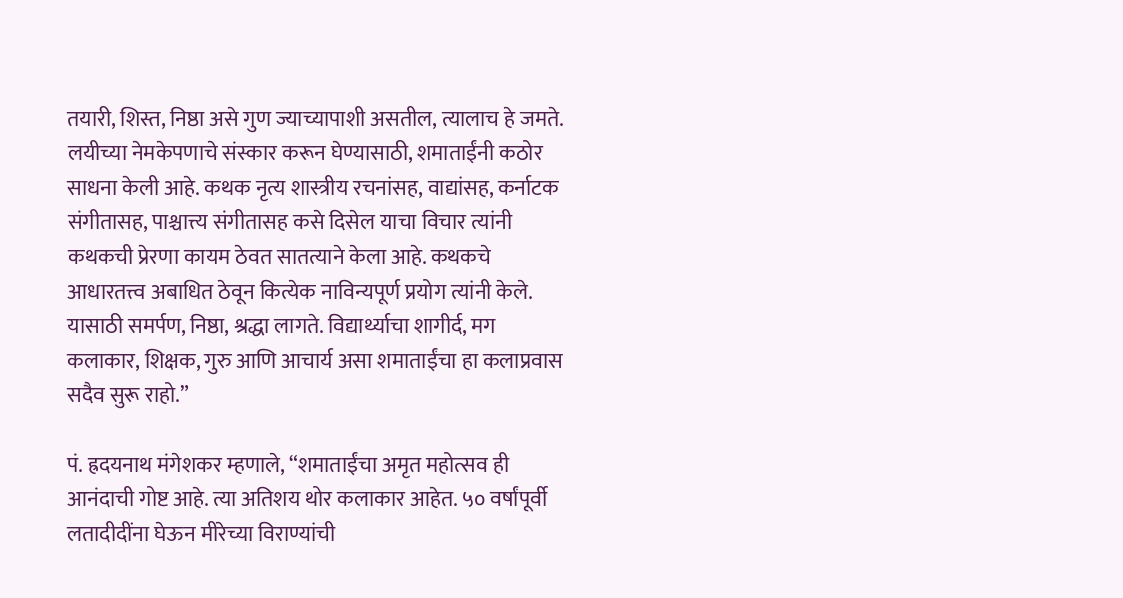तयारी, शिस्त, निष्ठा असे गुण ज्याच्यापाशी असतील, त्यालाच हे जमते. लयीच्या नेमकेपणाचे संस्कार करून घेण्यासाठी, शमाताईंनी कठोर साधना केली आहे. कथक नृत्य शास्त्रीय रचनांसह, वाद्यांसह, कर्नाटक संगीतासह, पाश्चात्त्य संगीतासह कसे दिसेल याचा विचार त्यांनी कथकची प्रेरणा कायम ठेवत सातत्याने केला आहे. कथकचे आधारतत्त्व अबाधित ठेवून कित्येक नाविन्यपूर्ण प्रयोग त्यांनी केले. यासाठी समर्पण, निष्ठा, श्रद्धा लागते. विद्यार्थ्याचा शागीर्द, मग कलाकार, शिक्षक, गुरु आणि आचार्य असा शमाताईंचा हा कलाप्रवास सदैव सुरू राहो.”

पं. ह्रदयनाथ मंगेशकर म्हणाले, “शमाताईंचा अमृत महोत्सव ही आनंदाची गोष्ट आहे. त्या अतिशय थोर कलाकार आहेत. ५० वर्षांपूर्वी लतादीदींना घेऊन मीरेच्या विराण्यांची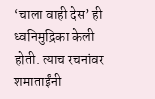‘चाला वाही देस’ ही ध्वनिमुद्रिका केली होती. त्याच रचनांवर शमाताईंनी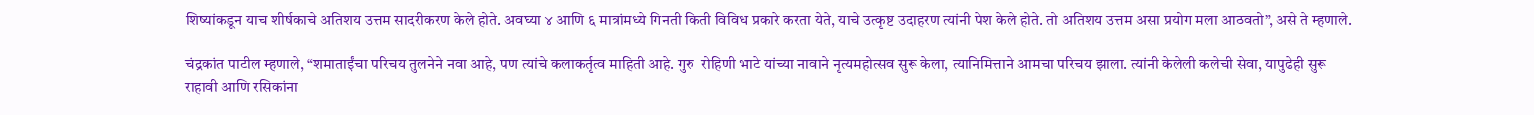शिष्यांकडून याच शीर्षकाचे अतिशय उत्तम सादरीकरण केले होते. अवघ्या ४ आणि ६ मात्रांमध्ये गिनती किती विविध प्रकारे करता येते, याचे उत्कृष्ट उदाहरण त्यांनी पेश केले होते. तो अतिशय उत्तम असा प्रयोग मला आठवतो”, असे ते म्हणाले.

चंद्रकांत पाटील म्हणाले, “शमाताईंचा परिचय तुलनेने नवा आहे, पण त्यांचे कलाकर्तृत्व माहिती आहे. गुरु  रोहिणी भाटे यांच्या नावाने नृत्यमहोत्सव सुरू केला, त्यानिमित्ताने आमचा परिचय झाला. त्यांनी केलेली कलेची सेवा, यापुढेही सुरू राहावी आणि रसिकांना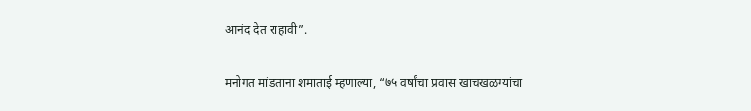आनंद देत राहावी”.

मनोगत मांडताना शमाताई म्हणाल्या, “७५ वर्षांचा प्रवास खाचखळग्यांचा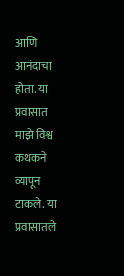आणि आनंदाचा होता. या प्रवासात माझे विश्व कथकने व्यापून टाकले. या प्रवासातले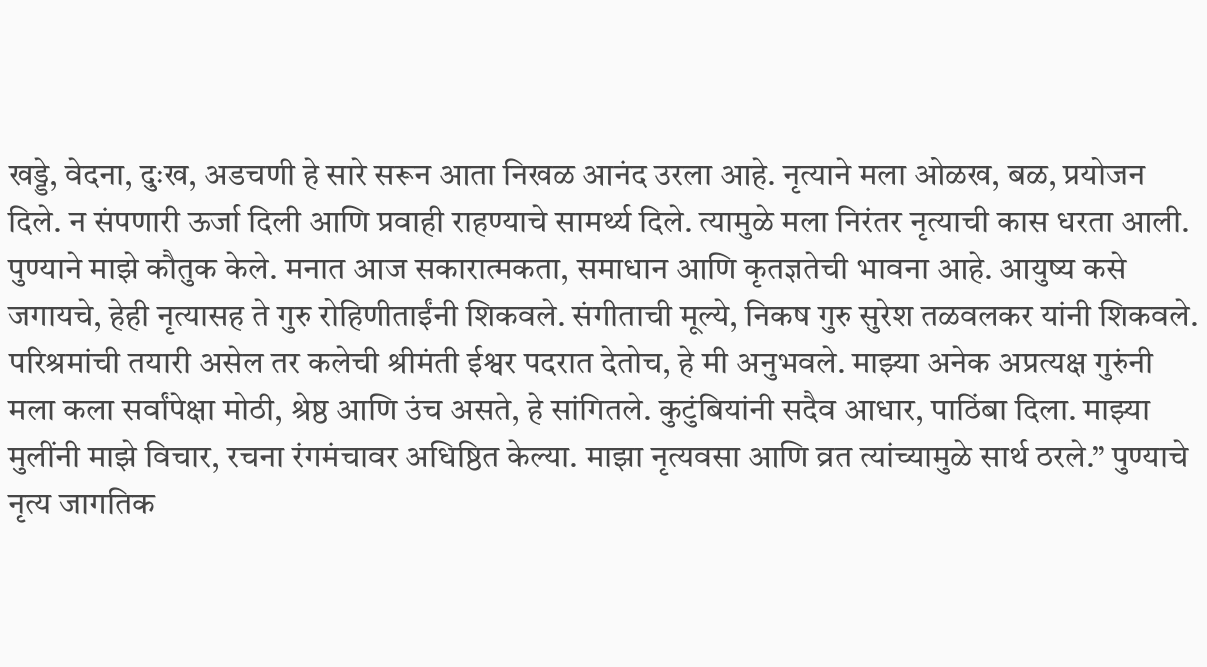खड्डे, वेदना, दुःख, अडचणी हे सारे सरून आता निखळ आनंद उरला आहे. नृत्याने मला ओळख, बळ, प्रयोजन दिले. न संपणारी ऊर्जा दिली आणि प्रवाही राहण्याचे सामर्थ्य दिले. त्यामुळे मला निरंतर नृत्याची कास धरता आली. पुण्याने माझे कौतुक केले. मनात आज सकारात्मकता, समाधान आणि कृतज्ञतेची भावना आहे. आयुष्य कसे जगायचे, हेही नृत्यासह ते गुरु रोहिणीताईंनी शिकवले. संगीताची मूल्ये, निकष गुरु सुरेश तळवलकर यांनी शिकवले. परिश्रमांची तयारी असेल तर कलेची श्रीमंती ईश्वर पदरात देतोच, हे मी अनुभवले. माझ्या अनेक अप्रत्यक्ष गुरुंनी मला कला सर्वांपेक्षा मोठी, श्रेष्ठ आणि उंच असते, हे सांगितले. कुटुंबियांनी सदैव आधार, पाठिंबा दिला. माझ्या मुलींनी माझे विचार, रचना रंगमंचावर अधिष्ठित केल्या. माझा नृत्यवसा आणि व्रत त्यांच्यामुळे सार्थ ठरले.” पुण्याचे नृत्य जागतिक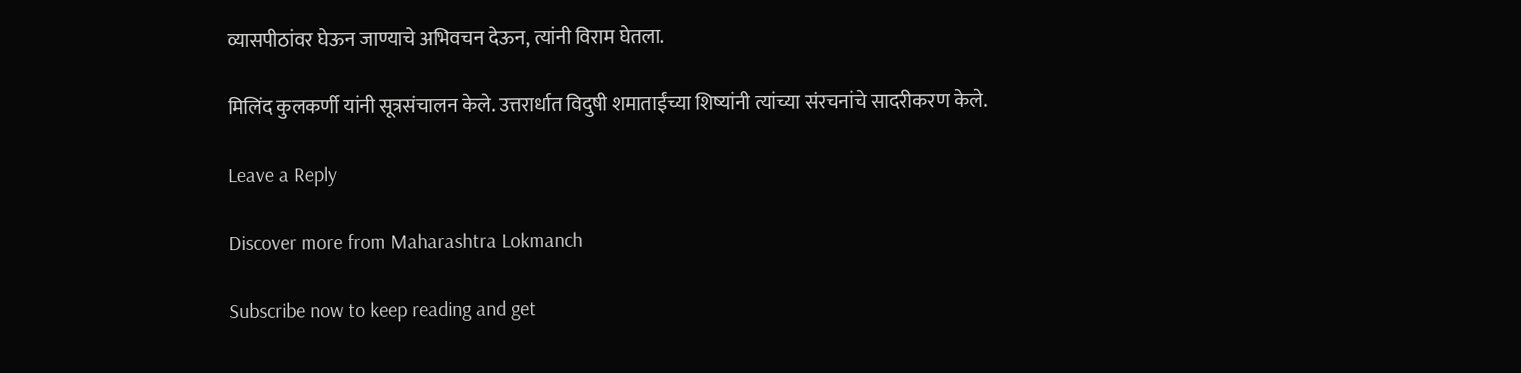व्यासपीठांवर घेऊन जाण्याचे अभिवचन देऊन, त्यांनी विराम घेतला.

मिलिंद कुलकर्णी यांनी सूत्रसंचालन केले. उत्तरार्धात विदुषी शमाताईंच्या शिष्यांनी त्यांच्या संरचनांचे सादरीकरण केले.

Leave a Reply

Discover more from Maharashtra Lokmanch

Subscribe now to keep reading and get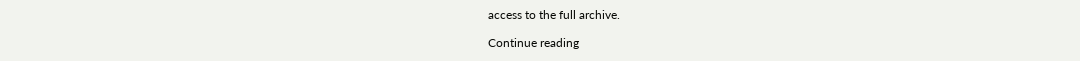access to the full archive.

Continue reading